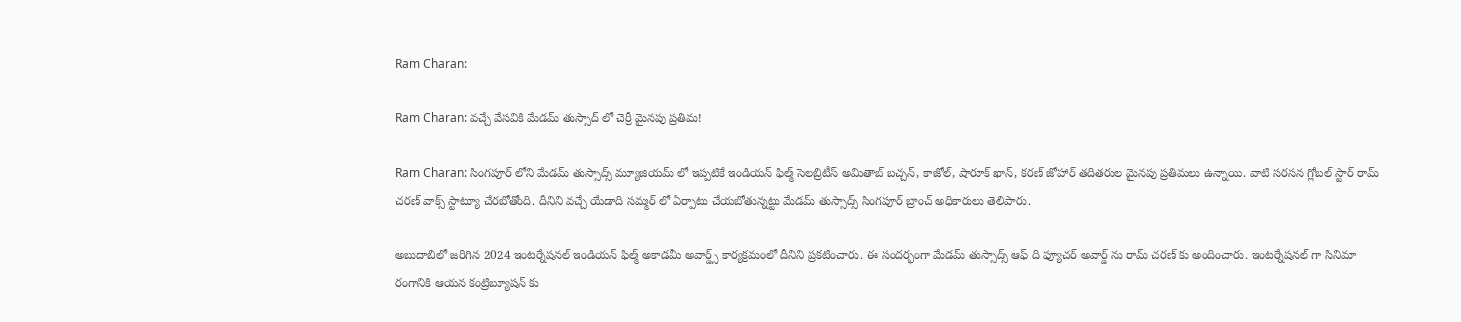Ram Charan:

Ram Charan: వచ్చే వేసవికి మేడమ్ తుస్సాద్ లో చెర్రీ మైనపు ప్రతిమ!

Ram Charan: సింగపూర్ లోని మేడమ్ తుస్సాద్స్ మ్యూజియమ్ లో ఇప్పటికే ఇండియన్ ఫిల్మ్ సెలబ్రిటీస్ అమితాబ్ బచ్చన్, కాజోల్, షారూక్ ఖాన్, కరణ్ జోహార్ తదితరుల మైనపు ప్రతిమలు ఉన్నాయి. వాటి సరసన గ్లోబల్ స్టార్ రామ్ చరణ్ వాక్స్ స్టాట్యూ చేరబోతోంది. దీనిని వచ్చే యేడాది సమ్మర్ లో ఏర్పాటు చేయబోతున్నట్టు మేడమ్ తుస్సాద్స్ సింగపూర్ బ్రాంచ్ అధికారులు తెలిపారు.

అబుదాబిలో జరిగిన 2024 ఇంటర్నేషనల్ ఇండియన్ ఫిల్మ్ అకాడమీ అవార్డ్స్ కార్యక్రమంలో దీనిని ప్రకటించారు. ఈ సందర్భంగా మేడమ్ తుస్సాద్స్ ఆఫ్ ది ఫ్యూచర్ అవార్డ్ ను రామ్ చరణ్ కు అందించారు. ఇంటర్నేషనల్ గా సినిమా రంగానికి ఆయన కంట్రిబ్యూషన్ కు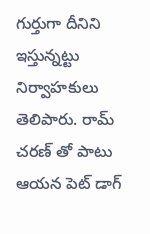గుర్తుగా దీనిని ఇస్తున్నట్టు నిర్వాహకులు తెలిపారు. రామ్ చరణ్ తో పాటు ఆయన పెట్ డాగ్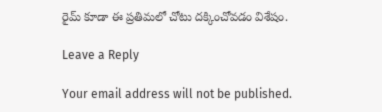రైమ్ కూడా ఈ ప్రతిమలో చోటు దక్కించోవడం విశేషం.

Leave a Reply

Your email address will not be published.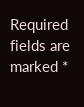Required fields are marked *